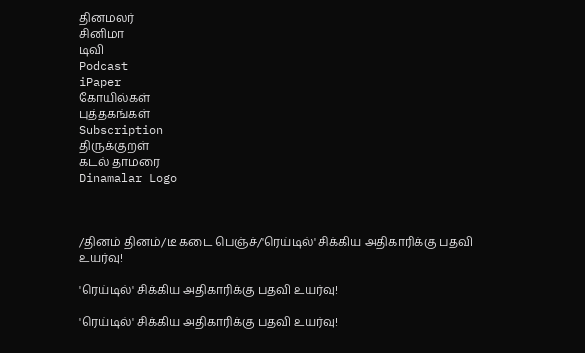தினமலர்
சினிமா
டிவி
Podcast
iPaper
கோயில்கள்
புத்தகங்கள்
Subscription
திருக்குறள்
கடல் தாமரை
Dinamalar Logo



/தினம் தினம்/டீ கடை பெஞ்ச்/'ரெய்டில்' சிக்கிய அதிகாரிக்கு பதவி உயர்வு!

'ரெய்டில்' சிக்கிய அதிகாரிக்கு பதவி உயர்வு!

'ரெய்டில்' சிக்கிய அதிகாரிக்கு பதவி உயர்வு!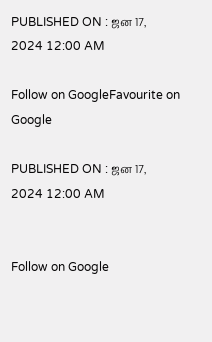PUBLISHED ON : ஜன 17, 2024 12:00 AM

Follow on GoogleFavourite on Google

PUBLISHED ON : ஜன 17, 2024 12:00 AM


Follow on Google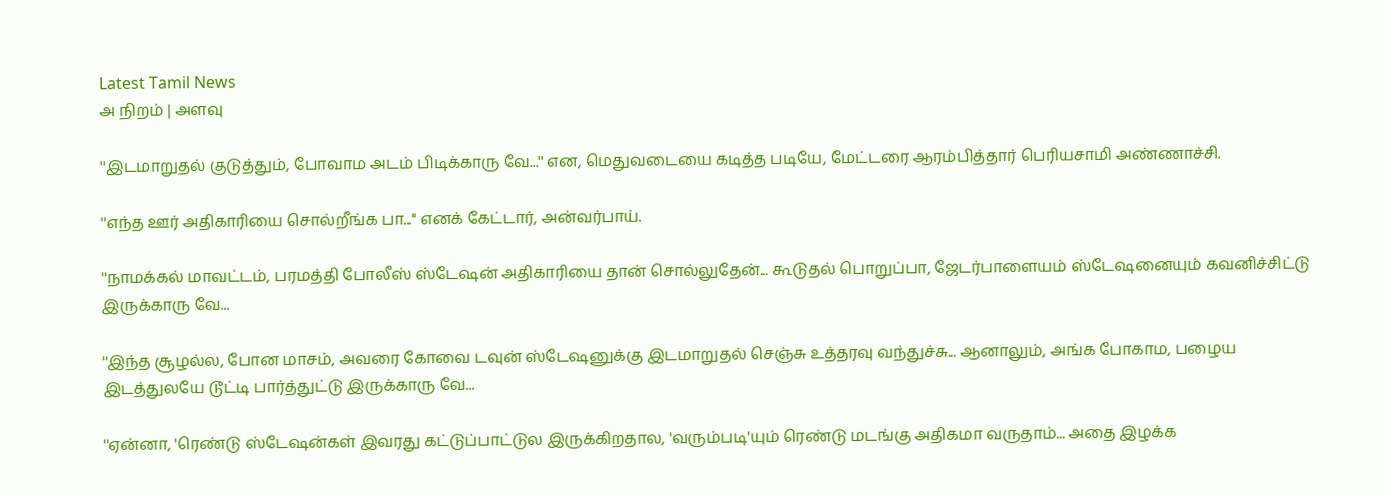Latest Tamil News
அ நிறம் | அளவு

''இடமாறுதல் குடுத்தும், போவாம அடம் பிடிக்காரு வே...'' என, மெதுவடையை கடித்த படியே, மேட்டரை ஆரம்பித்தார் பெரியசாமி அண்ணாச்சி.

''எந்த ஊர் அதிகாரியை சொல்றீங்க பா...'' எனக் கேட்டார், அன்வர்பாய்.

''நாமக்கல் மாவட்டம், பரமத்தி போலீஸ் ஸ்டேஷன் அதிகாரியை தான் சொல்லுதேன்... கூடுதல் பொறுப்பா, ஜேடர்பாளையம் ஸ்டேஷனையும் கவனிச்சிட்டு இருக்காரு வே...

''இந்த சூழல்ல, போன மாசம், அவரை கோவை டவுன் ஸ்டேஷனுக்கு இடமாறுதல் செஞ்சு உத்தரவு வந்துச்சு... ஆனாலும், அங்க போகாம, பழைய இடத்துலயே டூட்டி பார்த்துட்டு இருக்காரு வே...

''ஏன்னா, 'ரெண்டு ஸ்டேஷன்கள் இவரது கட்டுப்பாட்டுல இருக்கிறதால, 'வரும்படி'யும் ரெண்டு மடங்கு அதிகமா வருதாம்... அதை இழக்க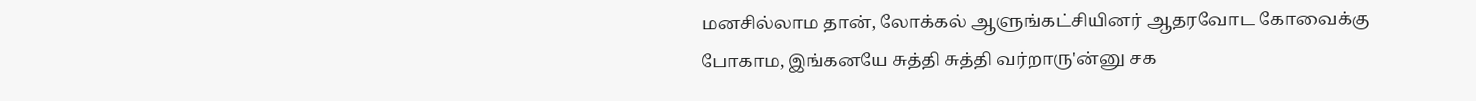மனசில்லாம தான், லோக்கல் ஆளுங்கட்சியினர் ஆதரவோட கோவைக்கு போகாம, இங்கனயே சுத்தி சுத்தி வர்றாரு'ன்னு சக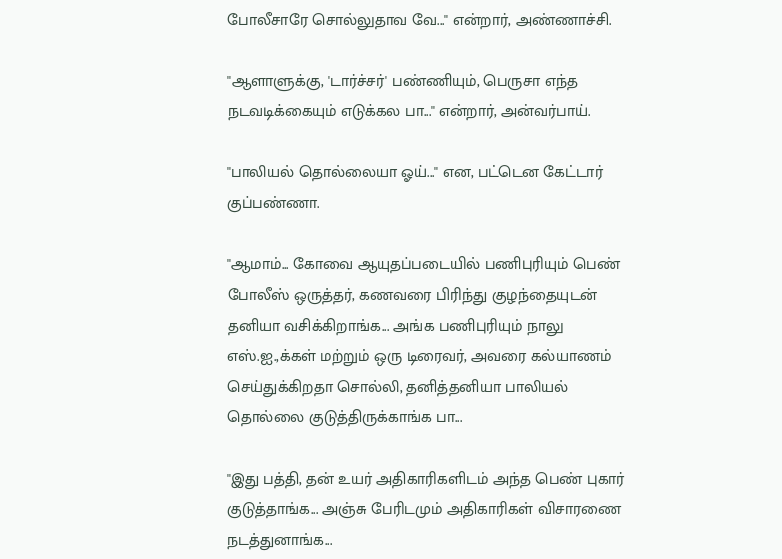போலீசாரே சொல்லுதாவ வே...'' என்றார், அண்ணாச்சி.

''ஆளாளுக்கு, 'டார்ச்சர்' பண்ணியும், பெருசா எந்த நடவடிக்கையும் எடுக்கல பா...'' என்றார், அன்வர்பாய்.

''பாலியல் தொல்லையா ஓய்...'' என, பட்டென கேட்டார் குப்பண்ணா.

''ஆமாம்... கோவை ஆயுதப்படையில் பணிபுரியும் பெண் போலீஸ் ஒருத்தர், கணவரை பிரிந்து குழந்தையுடன் தனியா வசிக்கிறாங்க... அங்க பணிபுரியும் நாலு எஸ்.ஐ.,க்கள் மற்றும் ஒரு டிரைவர், அவரை கல்யாணம் செய்துக்கிறதா சொல்லி, தனித்தனியா பாலியல் தொல்லை குடுத்திருக்காங்க பா...

''இது பத்தி, தன் உயர் அதிகாரிகளிடம் அந்த பெண் புகார் குடுத்தாங்க... அஞ்சு பேரிடமும் அதிகாரிகள் விசாரணை நடத்துனாங்க...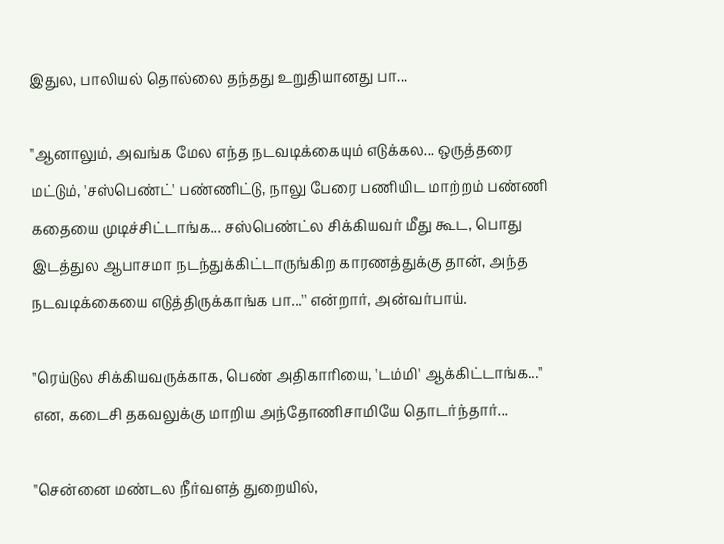இதுல, பாலியல் தொல்லை தந்தது உறுதியானது பா...

''ஆனாலும், அவங்க மேல எந்த நடவடிக்கையும் எடுக்கல... ஒருத்தரை மட்டும், 'சஸ்பெண்ட்' பண்ணிட்டு, நாலு பேரை பணியிட மாற்றம் பண்ணி கதையை முடிச்சிட்டாங்க... சஸ்பெண்ட்ல சிக்கியவர் மீது கூட, பொது இடத்துல ஆபாசமா நடந்துக்கிட்டாருங்கிற காரணத்துக்கு தான், அந்த நடவடிக்கையை எடுத்திருக்காங்க பா...'' என்றார், அன்வர்பாய்.

''ரெய்டுல சிக்கியவருக்காக, பெண் அதிகாரியை, 'டம்மி' ஆக்கிட்டாங்க...'' என, கடைசி தகவலுக்கு மாறிய அந்தோணிசாமியே தொடர்ந்தார்...

''சென்னை மண்டல நீர்வளத் துறையில்,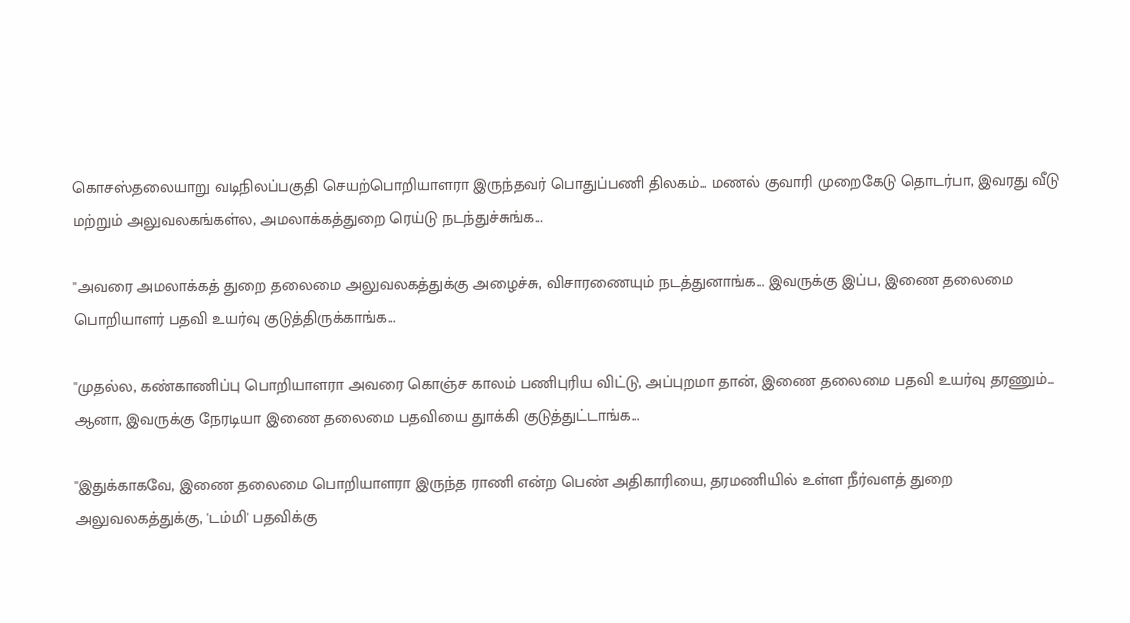கொசஸ்தலையாறு வடிநிலப்பகுதி செயற்பொறியாளரா இருந்தவர் பொதுப்பணி திலகம்... மணல் குவாரி முறைகேடு தொடர்பா, இவரது வீடு மற்றும் அலுவலகங்கள்ல, அமலாக்கத்துறை ரெய்டு நடந்துச்சுங்க...

''அவரை அமலாக்கத் துறை தலைமை அலுவலகத்துக்கு அழைச்சு, விசாரணையும் நடத்துனாங்க... இவருக்கு இப்ப, இணை தலைமை பொறியாளர் பதவி உயர்வு குடுத்திருக்காங்க...

''முதல்ல, கண்காணிப்பு பொறியாளரா அவரை கொஞ்ச காலம் பணிபுரிய விட்டு, அப்புறமா தான், இணை தலைமை பதவி உயர்வு தரணும்... ஆனா, இவருக்கு நேரடியா இணை தலைமை பதவியை துாக்கி குடுத்துட்டாங்க...

''இதுக்காகவே, இணை தலைமை பொறியாளரா இருந்த ராணி என்ற பெண் அதிகாரியை, தரமணியில் உள்ள நீர்வளத் துறை அலுவலகத்துக்கு, 'டம்மி' பதவிக்கு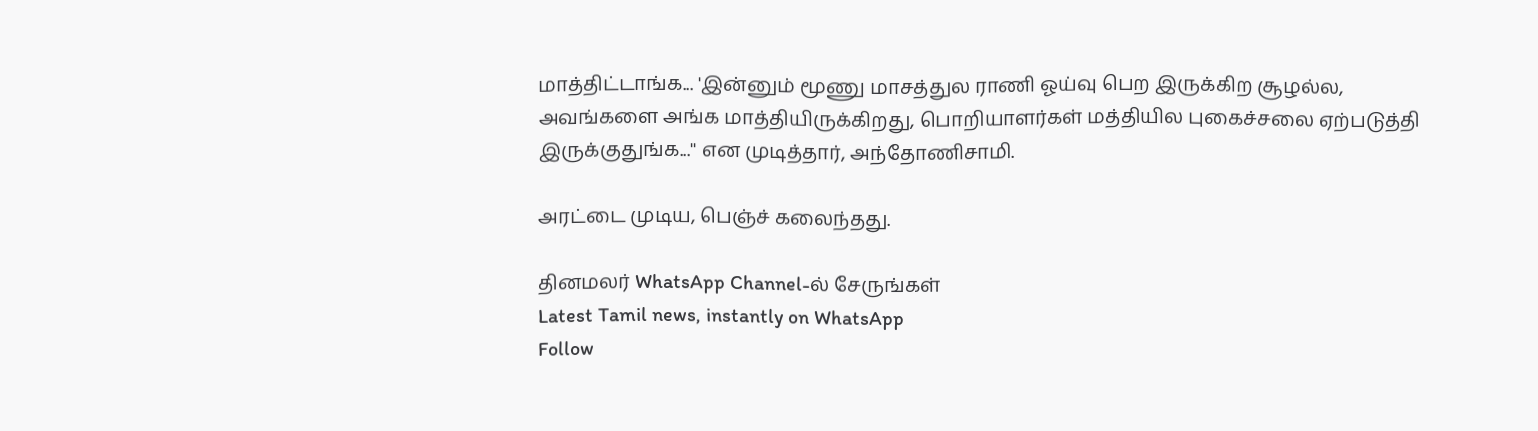மாத்திட்டாங்க... 'இன்னும் மூணு மாசத்துல ராணி ஓய்வு பெற இருக்கிற சூழல்ல, அவங்களை அங்க மாத்தியிருக்கிறது, பொறியாளர்கள் மத்தியில புகைச்சலை ஏற்படுத்தி இருக்குதுங்க...'' என முடித்தார், அந்தோணிசாமி.

அரட்டை முடிய, பெஞ்ச் கலைந்தது.

தினமலர் WhatsApp Channel-ல் சேருங்கள்
Latest Tamil news, instantly on WhatsApp
Follow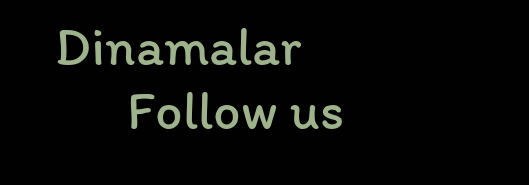Dinamalar
      Follow us